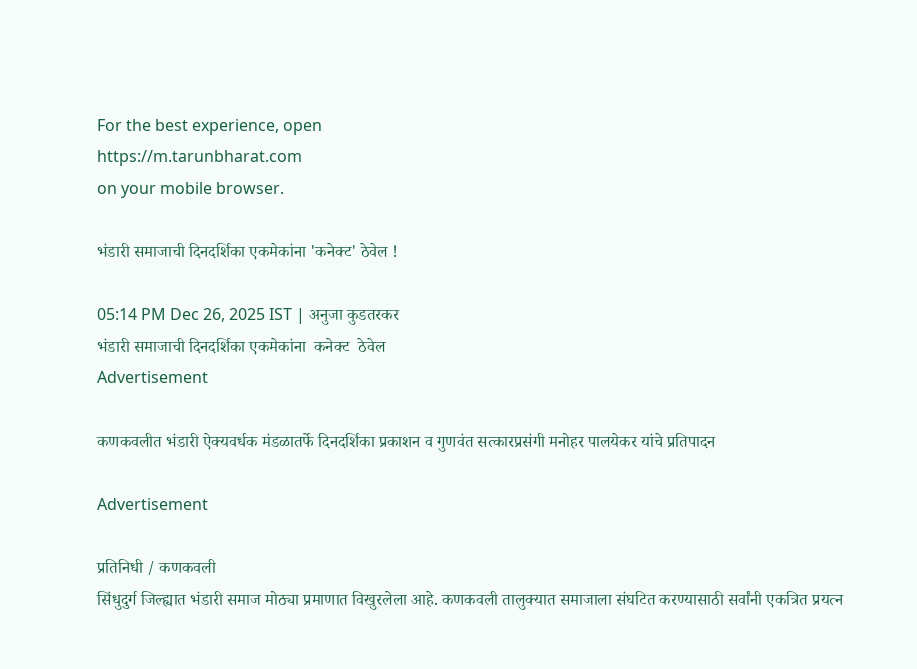For the best experience, open
https://m.tarunbharat.com
on your mobile browser.

भंडारी समाजाची दिनदर्शिका एकमेकांना 'कनेक्ट' ठेवेल !

05:14 PM Dec 26, 2025 IST | अनुजा कुडतरकर
भंडारी समाजाची दिनदर्शिका एकमेकांना  कनेक्ट  ठेवेल
Advertisement

कणकवलीत भंडारी ऐक्यवर्धक मंडळातर्फे दिनदर्शिका प्रकाशन व गुणवंत सत्कारप्रसंगी मनोहर पालयेकर यांचे प्रतिपादन

Advertisement

प्रतिनिधी / कणकवली
सिंधुदुर्ग जिल्ह्यात भंडारी समाज मोठ्या प्रमाणात विखुरलेला आहे. कणकवली तालुक्यात समाजाला संघटित करण्यासाठी सर्वांनी एकत्रित प्रयत्न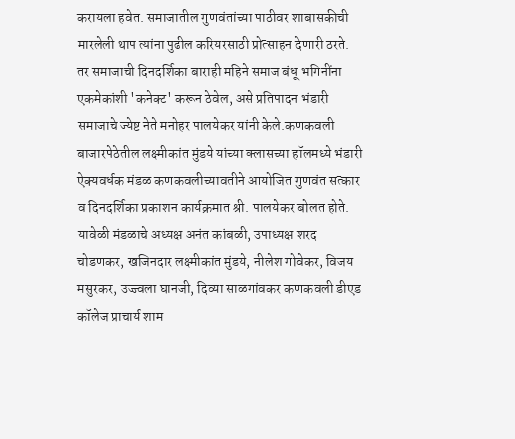करायला हवेत. समाजातील गुणवंतांच्या पाठीवर शाबासकीची मारलेली थाप त्यांना पुढील करियरसाठी प्रोत्साहन देणारी ठरते. तर समाजाची दिनदर्शिका बाराही महिने समाज बंधू भगिनींना एकमेकांशी 'कनेक्ट' करून ठेवेल, असे प्रतिपादन भंडारी समाजाचे ज्येष्ट नेते मनोहर पालयेकर यांनी केले.कणकवली बाजारपेठेतील लक्ष्मीकांत मुंडये यांच्या क्लासच्या हॉलमध्ये भंडारी ऐक्यवर्धक मंडळ कणकवलीच्यावतीने आयोजित गुणवंत सत्कार व दिनदर्शिका प्रकाशन कार्यक्रमात श्री. पालयेकर बोलत होते. यावेळी मंडळाचे अध्यक्ष अनंत कांबळी, उपाध्यक्ष शरद चोडणकर, खजिनदार लक्ष्मीकांत मुंडये, नीलेश गोवेकर, विजय मसुरकर, उज्ज्वला घानजी, दिव्या साळगांवकर कणकवली डीएड कॉलेज प्राचार्य शाम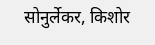सोनुर्लेकर, किशोर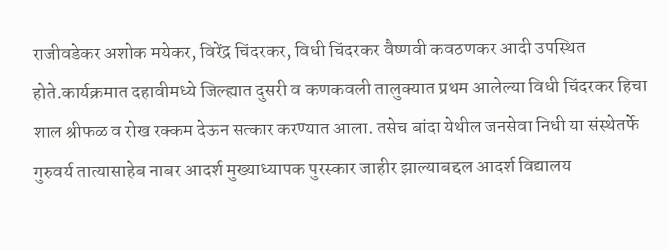राजीवडेकर अशोक मयेकर, विरेंद्र चिंदरकर, विधी चिंदरकर वैष्णवी कवठणकर आदी उपस्थित होते.कार्यक्रमात दहावीमध्ये जिल्ह्यात दुसरी व कणकवली तालुक्यात प्रथम आलेल्या विधी चिंदरकर हिचा शाल श्रीफळ व रोख रक्कम देऊन सत्कार करण्यात आला. तसेच बांदा येथील जनसेवा निधी या संस्थेतर्फे गुरुवर्य तात्यासाहेब नाबर आदर्श मुख्याध्यापक पुरस्कार जाहीर झाल्याबद्दल आदर्श विद्यालय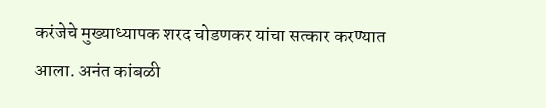करंजेचे मुख्याध्यापक शरद चोडणकर यांचा सत्कार करण्यात आला. अनंत कांबळी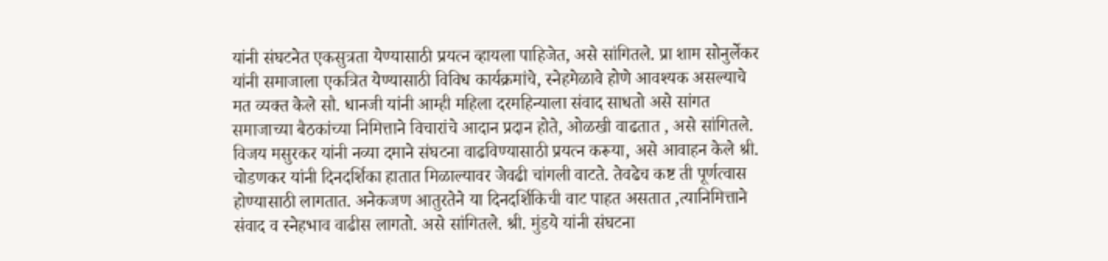यांनी संघटनेत एकसुत्रता येण्यासाठी प्रयत्न व्हायला पाहिजेत, असे सांगितले. प्रा शाम सोनुर्लेकर यांनी समाजाला एकत्रित येण्यासाठी विविध कार्यक्रमांचे, स्नेहमेळावे होणे आवश्यक असल्याचे मत व्यक्त केले सौ. धानजी यांनी आम्ही महिला दरमहिन्याला संवाद साधतो असे सांगत समाजाच्या बैठकांच्या निमित्ताने विचारांचे आदान प्रदान होते, ओळखी वाढतात , असे सांगितले. विजय मसुरकर यांनी नव्या दमाने संघटना वाढविण्यासाठी प्रयत्न करूया, असे आवाहन केले श्री. चोडणकर यांनी दिनदर्शिका हातात मिळाल्यावर जेवढी चांगली वाटते. तेवढेच कष्ट ती पूर्णत्वास होण्यासाठी लागतात. अनेकजण आतुरतेने या दिनदर्शिकिची वाट पाहत असतात ,त्यानिमित्ताने संवाद व स्नेहभाव वाढीस लागतो. असे सांगितले. श्री. मुंडये यांनी संघटना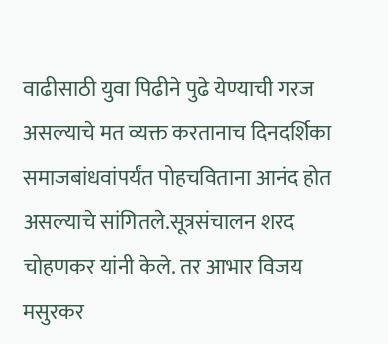वाढीसाठी युवा पिढीने पुढे येण्याची गरज असल्याचे मत व्यक्त करतानाच दिनदर्शिका समाजबांधवांपर्यंत पोहचविताना आनंद होत असल्याचे सांगितले.सूत्रसंचालन शरद चोहणकर यांनी केले. तर आभार विजय मसुरकर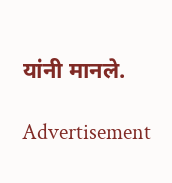यांनी मानले.

Advertisement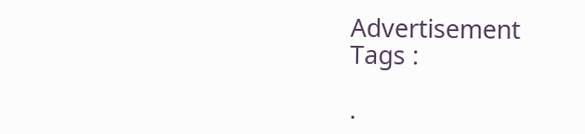Advertisement
Tags :

.